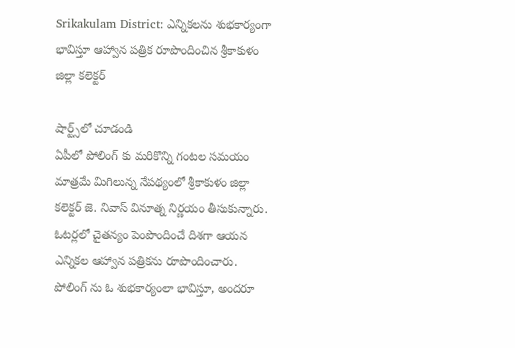Srikakulam District: ఎన్నికలను శుభకార్యంగా భావిస్తూ ఆహ్వాన పత్రిక రూపొందించిన శ్రీకాకుళం జిల్లా కలెక్టర్

షార్ట్స్‌లో చూడండి
ఏపీలో పోలింగ్ కు మరికొన్ని గంటల సమయం మాత్రమే మిగిలున్న నేపథ్యంలో శ్రీకాకుళం జిల్లా కలెక్టర్ జె. నివాస్ వినూత్న నిర్ణయం తీసుకున్నారు. ఓటర్లలో చైతన్యం పెంపొందించే దిశగా ఆయన ఎన్నికల ఆహ్వాన పత్రికను రూపొందించారు. పోలింగ్ ను ఓ శుభకార్యంలా భావిస్తూ, అందరూ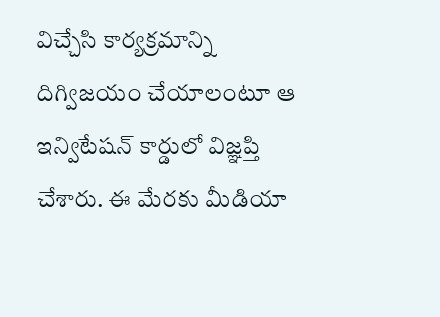విచ్చేసి కార్యక్రమాన్ని దిగ్విజయం చేయాలంటూ ఆ ఇన్విటేషన్ కార్డులో విజ్ఞప్తి చేశారు. ఈ మేరకు మీడియా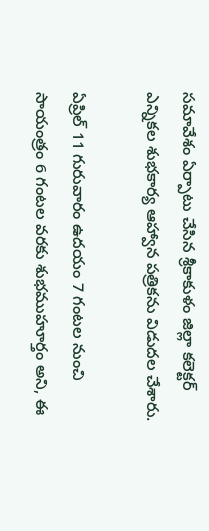సమావేశం ఏర్పాటు చేసిన శ్రీకాకుళం జిల్లా కలెక్టర్ ఎన్నికల శుభకార్య ఆహ్వాన పత్రికను విడుదల చేశారు.

ఏప్రిల్ 11 గురువారం ఉదయం 7 గంటల నుంచి సాయంత్రం 6 గంటల వరకు శుభముహూర్తం అని, ఈ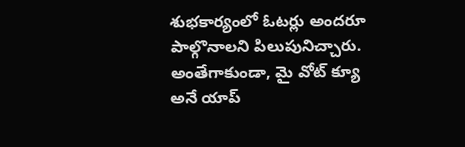శుభకార్యంలో ఓటర్లు అందరూ పాల్గొనాలని పిలుపునిచ్చారు. అంతేగాకుండా, మై వోట్ క్యూ అనే యాప్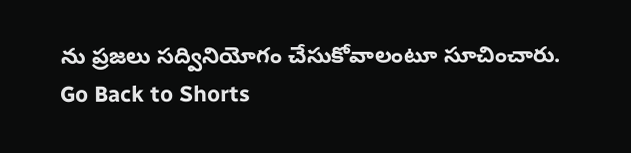ను ప్రజలు సద్వినియోగం చేసుకోవాలంటూ సూచించారు.
Go Back to Shorts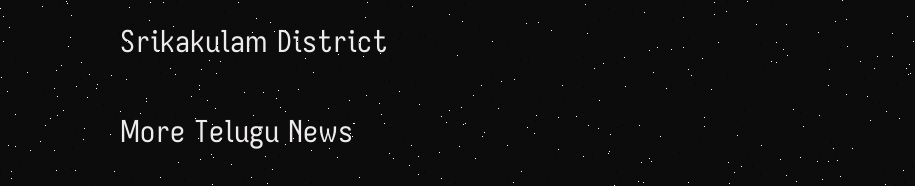Srikakulam District

More Telugu News